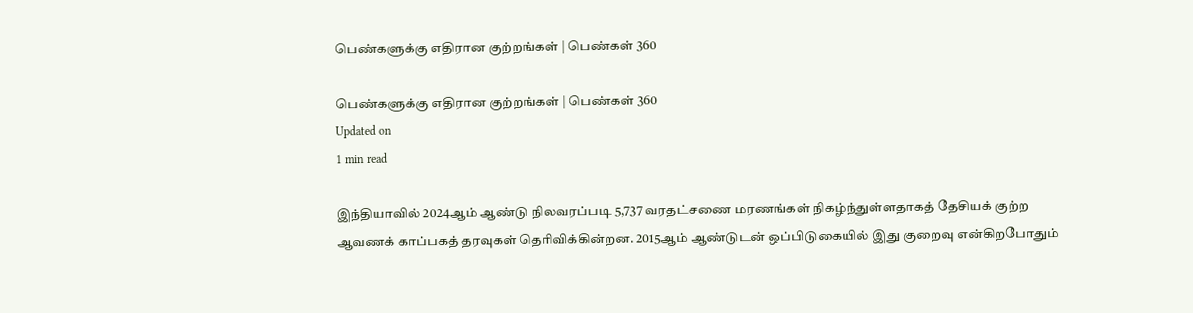பெண்களுக்கு எதிரான குற்றங்கள் | பெண்கள் 360

பெண்களுக்கு எதிரான குற்றங்கள் | பெண்கள் 360
Updated on
1 min read

இந்தியாவில் 2024ஆம் ஆண்டு நிலவரப்படி 5,737 வரதட்சணை மரணங்கள் நிகழ்ந்துள்ளதாகத் தேசியக் குற்ற ஆவணக் காப்பகத் தரவுகள் தெரிவிக்கின்றன. 2015ஆம் ஆண்டுடன் ஒப்பிடுகையில் இது குறைவு என்கிறபோதும்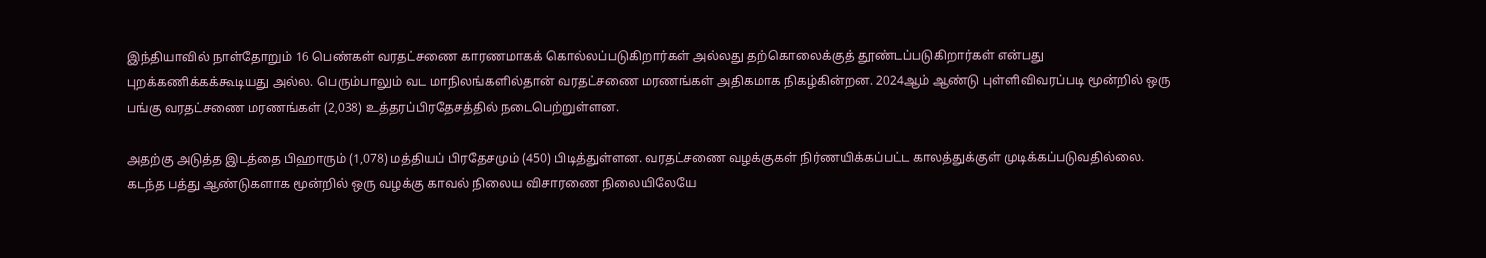இந்தியாவில் நாள்தோறும் 16 பெண்கள் வரதட்சணை காரணமாகக் கொல்லப்படுகிறார்கள் அல்லது தற்கொலைக்குத் தூண்டப்படுகிறார்கள் என்பது புறக்கணிக்கக்கூடியது அல்ல. பெரும்பாலும் வட மாநிலங்களில்தான் வரதட்சணை மரணங்கள் அதிகமாக நிகழ்கின்றன. 2024ஆம் ஆண்டு புள்ளிவிவரப்படி மூன்றில் ஒரு பங்கு வரதட்சணை மரணங்கள் (2,038) உத்தரப்பிரதேசத்தில் நடைபெற்றுள்ளன.

அதற்கு அடுத்த இடத்தை பிஹாரும் (1,078) மத்தியப் பிரதேசமும் (450) பிடித்துள்ளன. வரதட்சணை வழக்குகள் நிர்ணயிக்கப்பட்ட காலத்துக்குள் முடிக்கப்படுவதில்லை. கடந்த பத்து ஆண்டுகளாக மூன்றில் ஒரு வழக்கு காவல் நிலைய விசாரணை நிலையிலேயே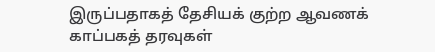இருப்பதாகத் தேசியக் குற்ற ஆவணக் காப்பகத் தரவுகள்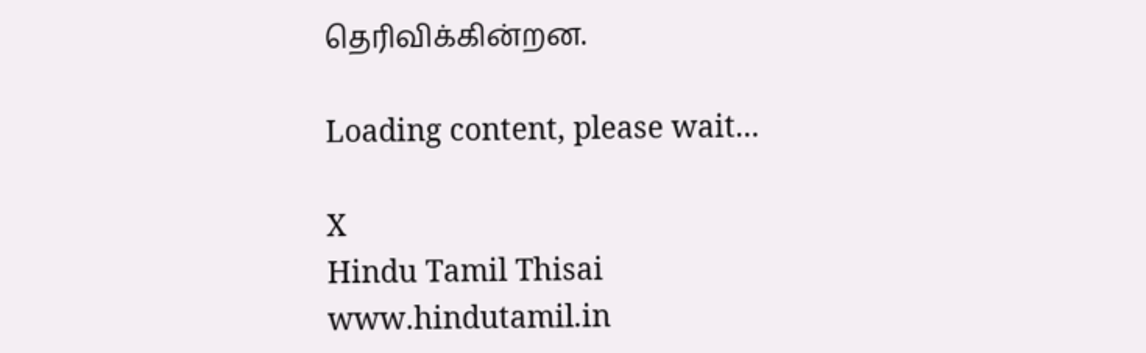தெரிவிக்கின்றன.

Loading content, please wait...

X
Hindu Tamil Thisai
www.hindutamil.in